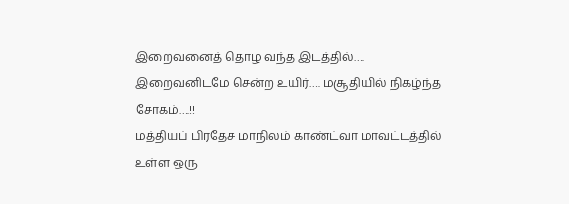இறைவனைத் தொழ வந்த இடத்தில்…. இறைவனிடமே சென்ற உயிர்…. மசூதியில் நிகழ்ந்த சோகம்….!!
மத்தியப் பிரதேச மாநிலம் காண்ட்வா மாவட்டத்தில் உள்ள ஒரு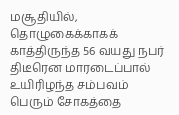மசூதியில், தொழுகைக்காகக் காத்திருந்த 56 வயது நபர் திடீரென மாரடைப்பால் உயிரிழந்த சம்பவம் பெரும் சோகத்தை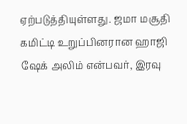ஏற்படுத்தியுள்ளது. ஜமா மசூதி கமிட்டி உறுப்பினரான ஹாஜி ஷேக் அலிம் என்பவர், இரவு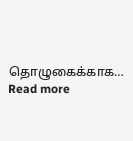தொழுகைக்காக…
Read more